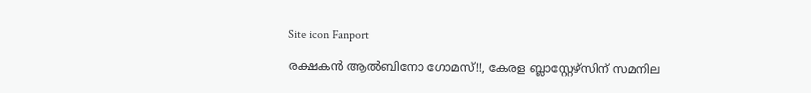Site icon Fanport

രക്ഷകൻ ആൽബിനോ ഗോമസ്!!, കേരള ബ്ലാസ്റ്റേഴ്സിന് സമനില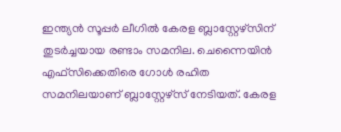ഇന്ത്യൻ സൂപ്പർ ലീഗിൽ കേരള ബ്ലാസ്റ്റേഴ്സിന് തുടർച്ചയായ രണ്ടാം സമനില. ചെന്നൈയിൻ എഫ്സിക്കെതിരെ ഗോൾ രഹിത സമനിലയാണ് ബ്ലാസ്റ്റേഴ്സ് നേടിയത്. കേരള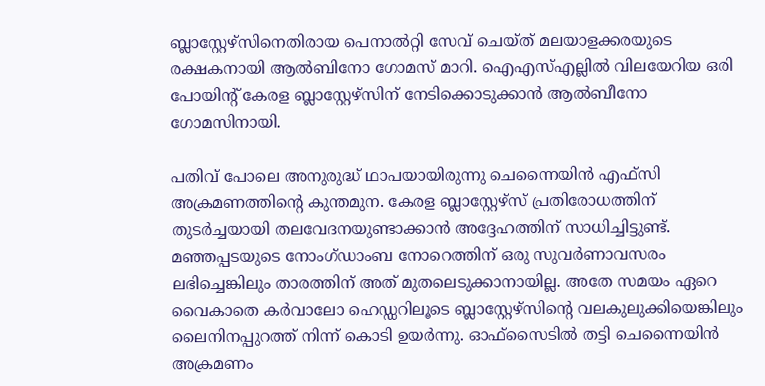ബ്ലാസ്റ്റേഴ്സിനെതിരായ പെനാൽറ്റി സേവ് ചെയ്ത് മലയാളക്കരയുടെ രക്ഷകനായി ആൽബിനോ ഗോമസ് മാറി. ഐഎസ്എല്ലിൽ വിലയേറിയ ഒരി പോയിന്റ് കേരള ബ്ലാസ്റ്റേഴ്സിന് നേടിക്കൊടുക്കാൻ ആൽബീനോ ഗോമസിനായി.

പതിവ് പോലെ അനുരുദ്ധ് ഥാപയായിരുന്നു ചെന്നൈയിൻ എഫ്സി അക്രമണത്തിന്റെ കുന്തമുന. കേരള ബ്ലാസ്റ്റേഴ്സ് പ്രതിരോധത്തിന് തുടർച്ചയായി തലവേദനയുണ്ടാക്കാൻ അദ്ദേഹത്തിന് സാധിച്ചിട്ടുണ്ട്. മഞ്ഞപ്പടയുടെ നോംഗ്ഡാംബ നോറെത്തിന് ഒരു സുവർണാവസരം ലഭിച്ചെങ്കിലും താരത്തിന് അത് മുതലെടുക്കാനായില്ല. അതേ സമയം ഏറെ വൈകാതെ കർവാലോ ഹെഡ്ഡറിലൂടെ ബ്ലാസ്റ്റേഴ്സിന്റെ വലകുലുക്കിയെങ്കിലും ലൈനിനപ്പുറത്ത് നിന്ന് കൊടി ഉയർന്നു. ഓഫ്സൈടിൽ തട്ടി ചെന്നൈയിൻ അക്രമണം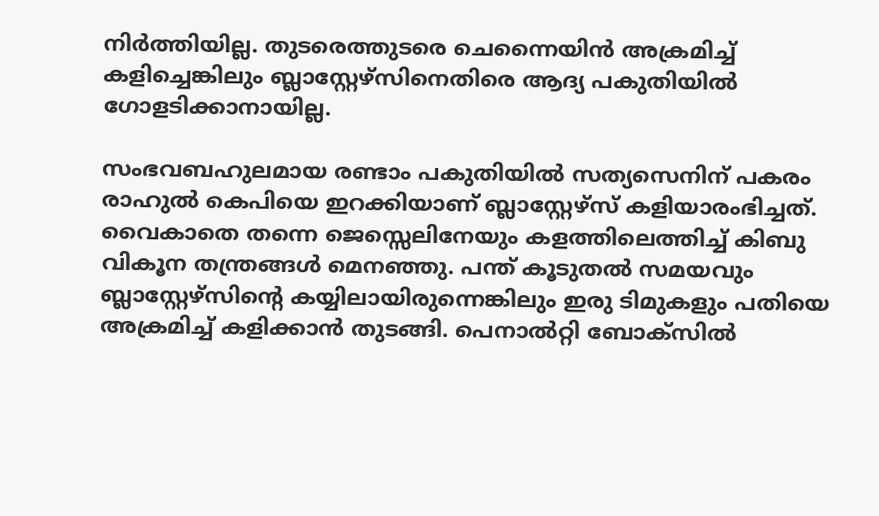നിർത്തിയില്ല. തുടരെത്തുടരെ ചെന്നൈയിൻ അക്രമിച്ച് കളിച്ചെങ്കിലും ബ്ലാസ്റ്റേഴ്സിനെതിരെ ആദ്യ പകുതിയിൽ ഗോളടിക്കാനായില്ല.

സംഭവബഹുലമായ രണ്ടാം പകുതിയിൽ സത്യസെനിന് പകരം രാഹുൽ കെപിയെ ഇറക്കിയാണ് ബ്ലാസ്റ്റേഴ്സ് കളിയാരംഭിച്ചത്. വൈകാതെ തന്നെ ജെസ്സെലിനേയും കളത്തിലെത്തിച്ച് കിബു വികൂന തന്ത്രങ്ങൾ മെനഞ്ഞു. പന്ത് കൂടുതൽ സമയവും ബ്ലാസ്റ്റേഴ്സിന്റെ കയ്യിലായിരുന്നെങ്കിലും ഇരു ടിമുകളും പതിയെ അക്രമിച്ച് കളിക്കാൻ തുടങ്ങി. പെനാൽറ്റി ബോക്സിൽ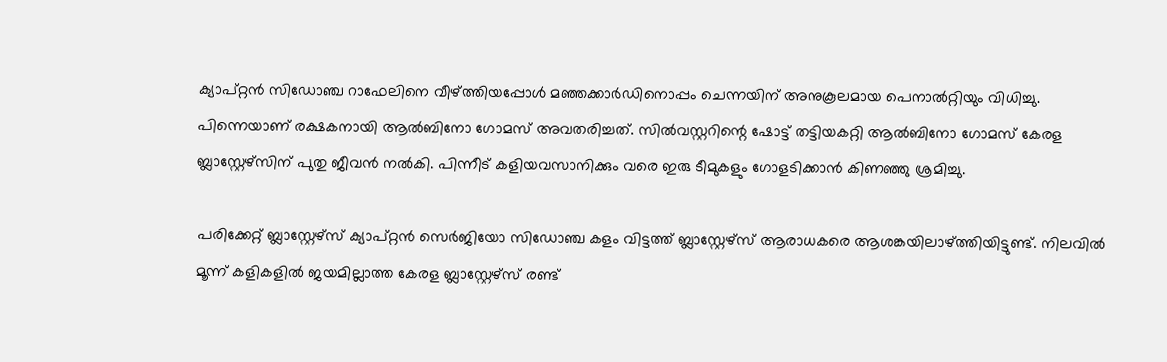ക്യാപ്റ്റൻ സിഡോഞ്ച റാഫേലിനെ വീഴ്ത്തിയപ്പോൾ മഞ്ഞക്കാർഡിനൊപ്പം ചെന്നയിന് അനുകൂലമായ പെനാൽറ്റിയും വിധിച്ചു. പിന്നെയാണ് രക്ഷകനായി ആൽബിനോ ഗോമസ് അവതരിച്ചത്. സിൽവസ്റ്ററിന്റെ ഷോട്ട് തട്ടിയകറ്റി ആൽബിനോ ഗോമസ് കേരള ബ്ലാസ്റ്റേഴ്സിന് പുതു ജീവൻ നൽകി. പിന്നീട് കളിയവസാനിക്കും വരെ ഇരു ടീമുകളും ഗോളടിക്കാൻ കിണഞ്ഞു ശ്രമിച്ചു.

പരിക്കേറ്റ് ബ്ലാസ്റ്റേഴ്സ് ക്യാപ്റ്റൻ സെർജിയോ സിഡോഞ്ച കളം വിട്ടത്ത് ബ്ലാസ്റ്റേഴ്സ് ആരാധകരെ ആശങ്കയിലാഴ്ത്തിയിട്ടുണ്ട്. നിലവിൽ മൂന്ന് കളികളിൽ ജയമില്ലാത്ത കേരള ബ്ലാസ്റ്റേഴ്സ് രണ്ട്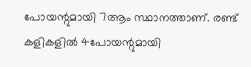പോയന്റുമായി 7ആം സ്ഥാനത്താണ്. രണ്ട് കളികളിൽ 4പോയന്റുമായി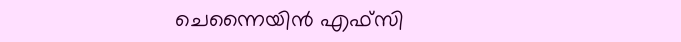ചെന്നൈയിൻ എഫ്സി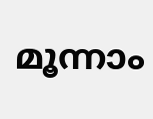മൂന്നാം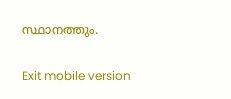സ്ഥാനത്തും.

Exit mobile version